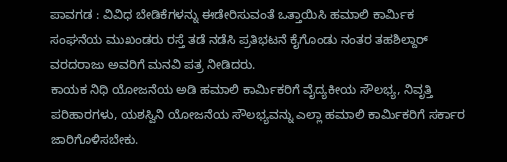ಪಾವಗಡ : ವಿವಿಧ ಬೇಡಿಕೆಗಳನ್ನು ಈಡೇರಿಸುವಂತೆ ಒತ್ತಾಯಿಸಿ ಹಮಾಲಿ ಕಾರ್ಮಿಕ ಸಂಘನೆಯ ಮುಖಂಡರು ರಸ್ತೆ ತಡೆ ನಡೆಸಿ ಪ್ರತಿಭಟನೆ ಕೈಗೊಂಡು ನಂತರ ತಹಶಿಲ್ದಾರ್ ವರದರಾಜು ಅವರಿಗೆ ಮನವಿ ಪತ್ರ ನೀಡಿದರು.
ಕಾಯಕ ನಿಧಿ ಯೋಜನೆಯ ಅಡಿ ಹಮಾಲಿ ಕಾರ್ಮಿಕರಿಗೆ ವೈದ್ಯಕೀಯ ಸೌಲಭ್ಯ, ನಿವೃತ್ತಿ ಪರಿಹಾರಗಳು, ಯಶಸ್ವಿನಿ ಯೋಜನೆಯ ಸೌಲಭ್ಯವನ್ನು ಎಲ್ಲಾ ಹಮಾಲಿ ಕಾರ್ಮಿಕರಿಗೆ ಸರ್ಕಾರ ಜಾರಿಗೊಳಿಸಬೇಕು.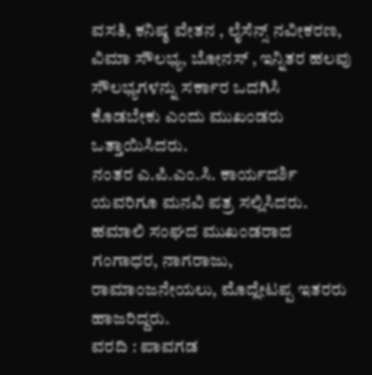ವಸತಿ, ಕನಿಷ್ಠ ವೇತನ , ಲೈಸೆನ್ಸ್ ನವೀಕರಣ, ವಿಮಾ ಸೌಲಭ್ಯ, ಬೋನಸ್ , ಇನ್ನಿತರ ಹಲವು ಸೌಲಭ್ಯಗಳನ್ನು ಸರ್ಕಾರ ಒದಗಿಸಿ ಕೊಡಬೇಕು ಎಂದು ಮುಖಂಡರು ಒತ್ತಾಯಿಸಿದರು.
ನಂತರ ಎ.ಪಿ.ಎಂ.ಸಿ. ಕಾರ್ಯದರ್ಶಿ ಯವರಿಗೂ ಮನವಿ ಪತ್ರ ಸಲ್ಲಿಸಿದರು.
ಹಮಾಲಿ ಸಂಘದ ಮುಖಂಡರಾದ ಗಂಗಾಧರ, ನಾಗರಾಜು, ರಾಮಾಂಜನೇಯಲು, ಮೊದ್ಲೇಟಪ್ಪ ಇತರರು ಹಾಜರಿದ್ದರು.
ವರದಿ : ಪಾವಗಡ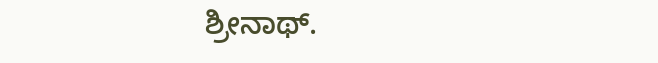ಶ್ರೀನಾಥ್.